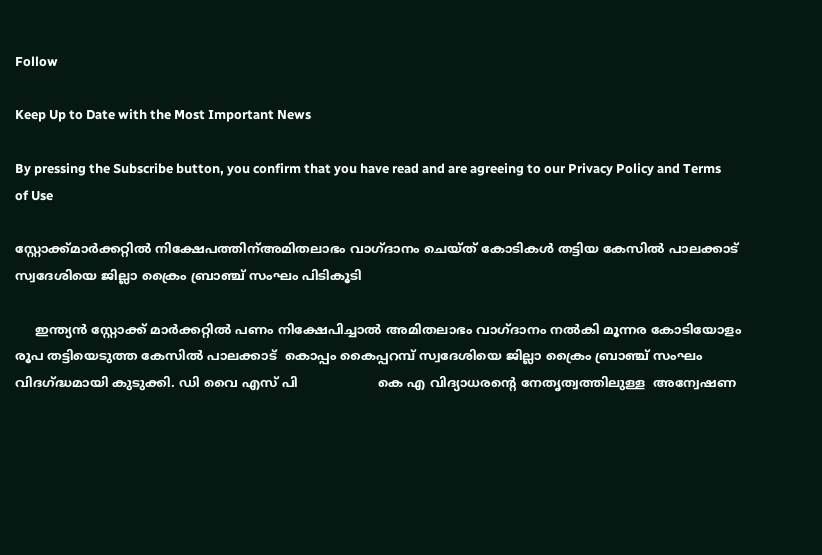Follow

Keep Up to Date with the Most Important News

By pressing the Subscribe button, you confirm that you have read and are agreeing to our Privacy Policy and Terms of Use

സ്റ്റോക്ക്മാർക്കറ്റിൽ നിക്ഷേപത്തിന്അമിതലാഭം വാഗ്ദാനം ചെയ്ത് കോടികൾ തട്ടിയ കേസിൽ പാലക്കാട് സ്വദേശിയെ ജില്ലാ ക്രൈം ബ്രാഞ്ച് സംഘം പിടികൂടി

     ഇന്ത്യന്‍ സ്റ്റോക്ക്‌ മാര്‍ക്കറ്റില്‍ പണം നിക്ഷേപിച്ചാൽ അമിതലാഭം വാഗ്ദാനം നല്‍കി മൂന്നര കോടിയോളം രൂപ തട്ടിയെടുത്ത കേസില്‍ പാലക്കാട്  കൊപ്പം കൈപ്പറമ്പ് സ്വദേശിയെ ജില്ലാ ക്രൈം ബ്രാഞ്ച് സംഘം വിദഗ്ദ്ധമായി കുടുക്കി. ഡി വൈ എസ് പി                    കെ എ വിദ്യാധരന്റെ നേതൃത്വത്തിലുള്ള  അന്വേഷണ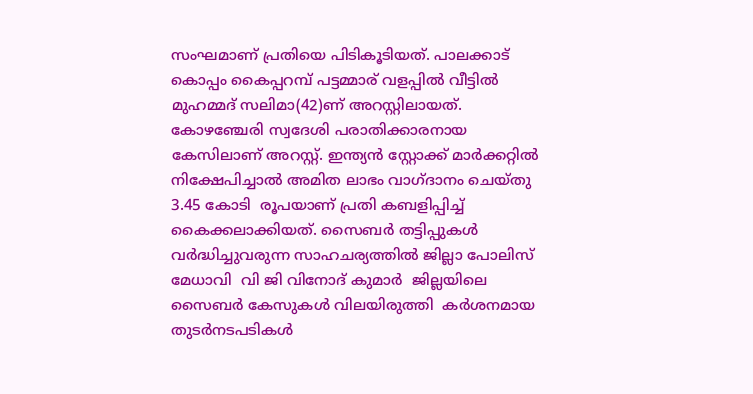സംഘമാണ് പ്രതിയെ പിടികൂടിയത്. പാലക്കാട്  കൊപ്പം കൈപ്പറമ്പ് പട്ടമ്മാര് വളപ്പില്‍ വീട്ടില്‍ മുഹമ്മദ്‌ സലിമാ(42)ണ് അറസ്റ്റിലായത്. കോഴഞ്ചേരി സ്വദേശി പരാതിക്കാരനായ കേസിലാണ് അറസ്റ്റ്. ഇന്ത്യന്‍ സ്റ്റോക്ക്‌ മാര്‍ക്കറ്റില്‍  നിക്ഷേപിച്ചാല്‍ അമിത ലാഭം വാഗ്ദാനം ചെയ്തു 3.45 കോടി  രൂപയാണ് പ്രതി കബളിപ്പിച്ച് കൈക്കലാക്കിയത്. സൈബര്‍ തട്ടിപ്പുകള്‍ വര്‍ദ്ധിച്ചുവരുന്ന സാഹചര്യത്തില്‍ ജില്ലാ പോലിസ്‌ മേധാവി  വി ജി വിനോദ് കുമാര്‍  ജില്ലയിലെ സൈബര്‍ കേസുകള്‍ വിലയിരുത്തി  കര്‍ശനമായ തുടര്‍നടപടികള്‍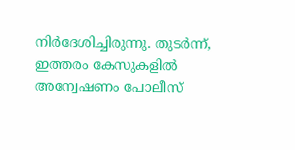നിർദേശിച്ചിരുന്നു. തുടർന്ന്, ഇത്തരം കേസുകളിൽ അന്വേഷണം പോലീസ്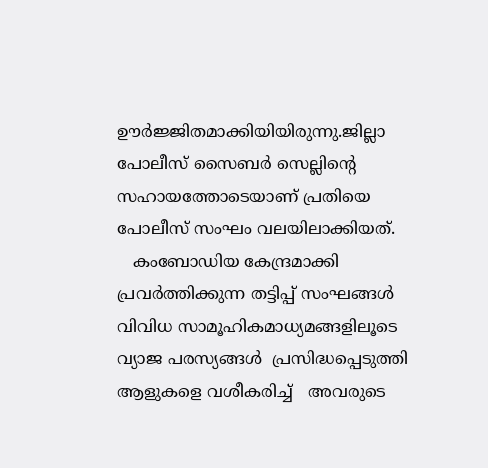ഊർജ്ജിതമാക്കിയിയിരുന്നു.ജില്ലാ പോലീസ് സൈബർ സെല്ലിന്റെ സഹായത്തോടെയാണ് പ്രതിയെ പോലീസ് സംഘം വലയിലാക്കിയത്.
   കംബോഡിയ കേന്ദ്രമാക്കി പ്രവര്‍ത്തിക്കുന്ന തട്ടിപ്പ് സംഘങ്ങള്‍ വിവിധ സാമൂഹികമാധ്യമങ്ങളിലൂടെ  വ്യാജ പരസ്യങ്ങള്‍  പ്രസിദ്ധപ്പെടുത്തി ആളുകളെ വശീകരിച്ച്   അവരുടെ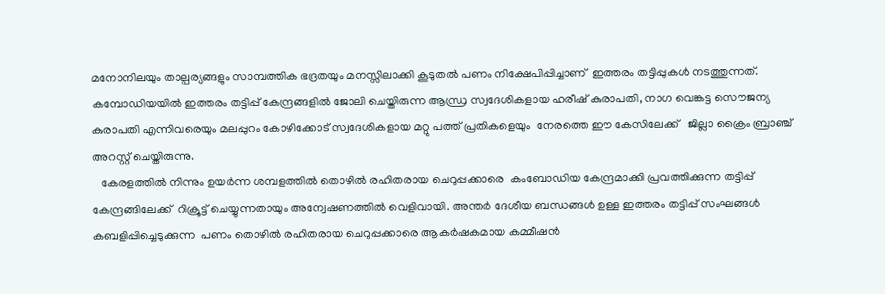മനോനിലയും താല്പര്യങ്ങളും സാമ്പത്തിക ഭദ്രതയും മനസ്സിലാക്കി കൂടുതല്‍ പണം നിക്ഷേപിപ്പിച്ചാണ്  ഇത്തരം തട്ടിപ്പുകള്‍ നടത്തുന്നത്. കമ്പോഡിയയില്‍ ഇത്തരം തട്ടിപ്പ് കേന്ദ്രങ്ങളില്‍ ജോലി ചെയ്തിരുന്ന ആന്ധ്ര സ്വദേശികളായ ഹരീഷ് കുരാപതി, നാഗ വെങ്കട്ട സൌജന്യ കുരാപതി എന്നിവരെയും മലപ്പുറം കോഴിക്കോട് സ്വദേശികളായ മറ്റു പത്ത് പ്രതികളെയും  നേരത്തെ ഈ കേസിലേക്ക്   ജില്ലാ ക്രൈം ബ്രാഞ്ച് അറസ്റ്റ് ചെയ്തിരുന്നു.
   കേരളത്തില്‍ നിന്നും ഉയര്‍ന്ന ശമ്പളത്തില്‍ തൊഴില്‍ രഹിതരായ ചെറുപ്പക്കാരെ  കംബോഡിയ കേന്ദ്രമാക്കി പ്രവത്തിക്കുന്ന തട്ടിപ്പ് കേന്ദ്രങ്ങിലേക്ക്  റിക്രൂട്ട് ചെയ്യുന്നതായും അന്വേഷണത്തില്‍ വെളിവായി. അന്തര്‍ ദേശീയ ബന്ധങ്ങള്‍ ഉള്ള ഇത്തരം തട്ടിപ്പ് സംഘങ്ങള്‍  കബളിപ്പിച്ചെടുക്കുന്ന  പണം തൊഴില്‍ രഹിതരായ ചെറുപ്പക്കാരെ ആകര്‍ഷകമായ കമ്മീഷന്‍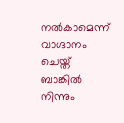നല്‍കാമെന്ന് വാഗ്ദാനം ചെയ്ത്  ബാങ്കില്‍ നിന്നും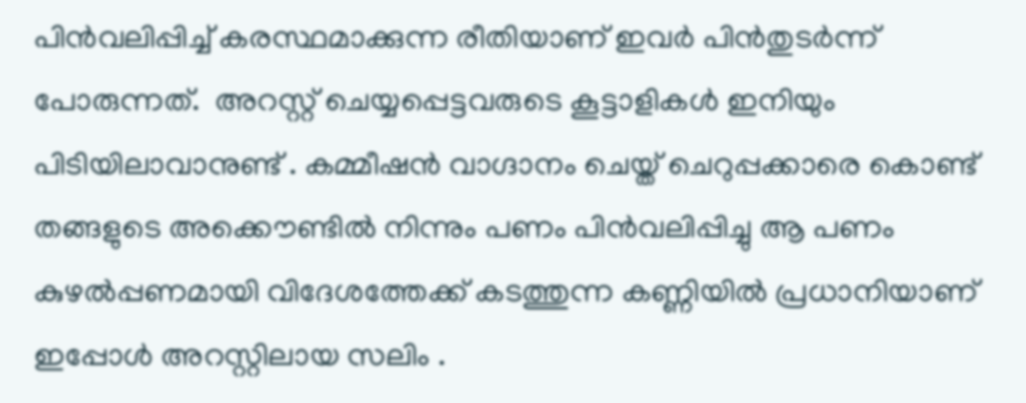പിന്‍വലിപ്പിച്ച് കരസ്ഥമാക്കുന്ന രീതിയാണ് ഇവര്‍ പിന്‍തുടര്‍ന്ന് പോരുന്നത്.  അറസ്റ്റ് ചെയ്യപ്പെട്ടവരുടെ കൂട്ടാളികൾ ഇനിയും പിടിയിലാവാനുണ്ട് . കമ്മീഷന്‍ വാഗ്ദാനം ചെയ്ത് ചെറുപ്പക്കാരെ കൊണ്ട് തങ്ങളുടെ അക്കൌണ്ടില്‍ നിന്നും പണം പിന്‍വലിപ്പിച്ചു ആ പണം കുഴല്‍പ്പണമായി വിദേശത്തേക്ക് കടത്തുന്ന കണ്ണിയില്‍ പ്രധാനിയാണ്‌ ഇപ്പോള്‍ അറസ്റ്റിലായ സലിം .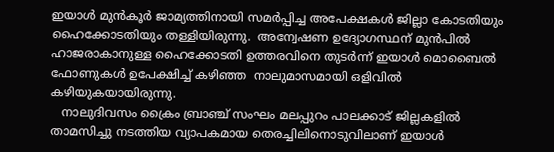ഇയാള്‍ മുന്‍‌കൂര്‍ ജാമ്യത്തിനായി സമര്‍പ്പിച്ച അപേക്ഷകള്‍ ജില്ലാ കോടതിയും ഹൈക്കോടതിയും തള്ളിയിരുന്നു.  അന്വേഷണ ഉദ്യോഗസ്ഥന് മുന്‍പില്‍ ഹാജരാകാനുള്ള ഹൈക്കോടതി ഉത്തരവിനെ തുടര്‍ന്ന് ഇയാൾ മൊബൈല്‍ ഫോണുകള്‍ ഉപേക്ഷിച്ച് കഴിഞ്ഞ  നാലുമാസമായി ഒളിവില്‍ കഴിയുകയായിരുന്നു.
   നാലുദിവസം ക്രൈം ബ്രാഞ്ച് സംഘം മലപ്പുറം പാലക്കാട് ജില്ലകളില്‍ താമസിച്ചു നടത്തിയ വ്യാപകമായ തെരച്ചിലിനൊടുവിലാണ് ഇയാള്‍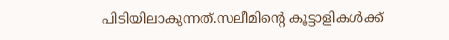പിടിയിലാകുന്നത്.സലീമിന്റെ കൂട്ടാളികള്‍ക്ക്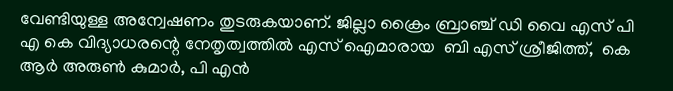വേണ്ടിയുള്ള അന്വേഷണം തുടരുകയാണ്. ജില്ലാ ക്രൈം ബ്രാഞ്ച് ഡി വൈ എസ് പി  എ കെ വിദ്യാധരന്റെ നേതൃത്വത്തിൽ എസ് ഐമാരായ  ബി എസ് ശ്രീജിത്ത്‌,  കെ ആർ അരുണ്‍ കുമാര്‍, പി എൻ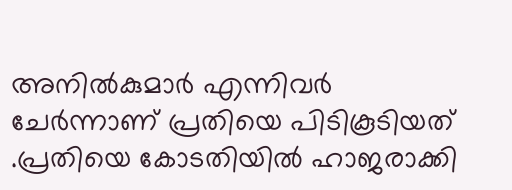അനില്‍കുമാര്‍ എന്നിവര്‍ ചേര്‍ന്നാണ് പ്രതിയെ പിടികൂടിയത് .പ്രതിയെ കോടതിയിൽ ഹാജരാക്കി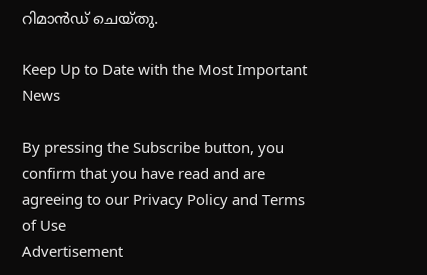റിമാൻഡ് ചെയ്തു.

Keep Up to Date with the Most Important News

By pressing the Subscribe button, you confirm that you have read and are agreeing to our Privacy Policy and Terms of Use
Advertisement